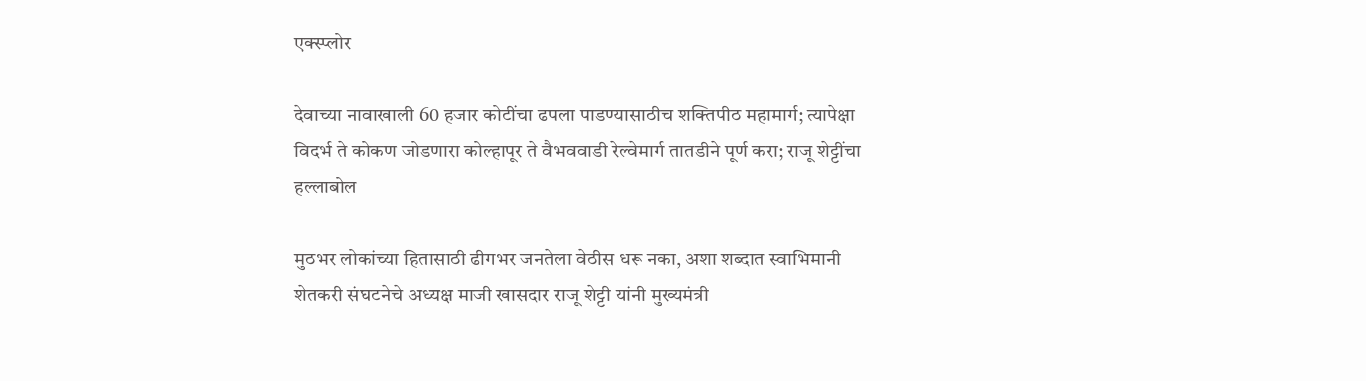एक्स्प्लोर

देवाच्या नावाखाली 60 हजार कोटींचा ढपला पाडण्यासाठीच शक्तिपीठ महामार्ग; त्यापेक्षा विदर्भ ते कोकण जोडणारा कोल्हापूर ते वैभववाडी रेल्वेमार्ग तातडीने पूर्ण करा; राजू शेट्टींचा हल्लाबोल

मुठभर लोकांच्या हितासाठी ढीगभर जनतेला वेठीस धरू नका, अशा शब्दात स्वाभिमानी शेतकरी संघटनेचे अध्यक्ष माजी खासदार राजू शेट्टी यांनी मुख्यमंत्री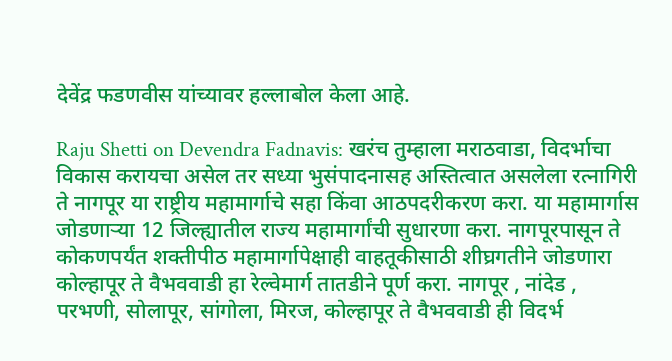देवेंद्र फडणवीस यांच्यावर हल्लाबोल केला आहे.

Raju Shetti on Devendra Fadnavis: खरंच तुम्हाला मराठवाडा, विदर्भाचा विकास करायचा असेल तर सध्या भुसंपादनासह अस्तित्वात असलेला रत्नागिरी ते नागपूर या राष्ट्रीय महामार्गाचे सहा किंवा आठपदरीकरण करा. या महामार्गास  जोडणाऱ्या 12 जिल्ह्यातील राज्य महामार्गांची सुधारणा करा. नागपूरपासून ते कोकणपर्यंत शक्तीपीठ महामार्गापेक्षाही वाहतूकीसाठी शीघ्रगतीने जोडणारा कोल्हापूर ते वैभववाडी हा रेल्वेमार्ग तातडीने पूर्ण करा. नागपूर , नांदेड , परभणी, सोलापूर, सांगोला, मिरज, कोल्हापूर ते वैभववाडी ही विदर्भ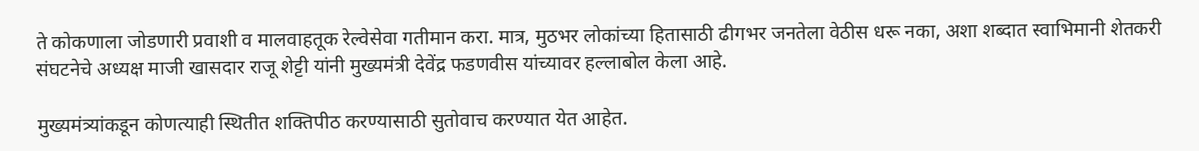ते कोकणाला जोडणारी प्रवाशी व मालवाहतूक रेल्वेसेवा गतीमान करा. मात्र, मुठभर लोकांच्या हितासाठी ढीगभर जनतेला वेठीस धरू नका, अशा शब्दात स्वाभिमानी शेतकरी संघटनेचे अध्यक्ष माजी खासदार राजू शेट्टी यांनी मुख्यमंत्री देवेंद्र फडणवीस यांच्यावर हल्लाबोल केला आहे.

मुख्यमंत्र्यांकडून कोणत्याही स्थितीत शक्तिपीठ करण्यासाठी सुतोवाच करण्यात येत आहेत.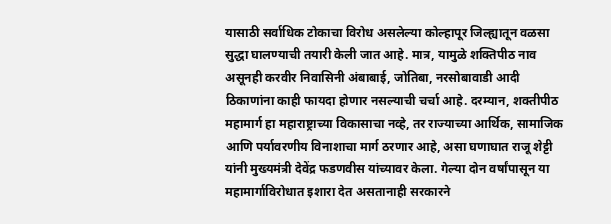यासाठी सर्वाधिक टोकाचा विरोध असलेल्या कोल्हापूर जिल्ह्यातून वळसा सुद्धा घालण्याची तयारी केली जात आहे. मात्र, यामुळे शक्तिपीठ नाव असूनही करवीर निवासिनी अंबाबाई, जोतिबा, नरसोबावाडी आदी ठिकाणांना काही फायदा होणार नसल्याची चर्चा आहे. दरम्यान, शक्तीपीठ महामार्ग हा महाराष्ट्राच्या विकासाचा नव्हे, तर राज्याच्या आर्थिक, सामाजिक आणि पर्यावरणीय विनाशाचा मार्ग ठरणार आहे, असा घणाघात राजू शेट्टी यांनी मुख्यमंत्री देवेंद्र फडणवीस यांच्यावर केला. गेल्या दोन वर्षांपासून या महामार्गाविरोधात इशारा देत असतानाही सरकारने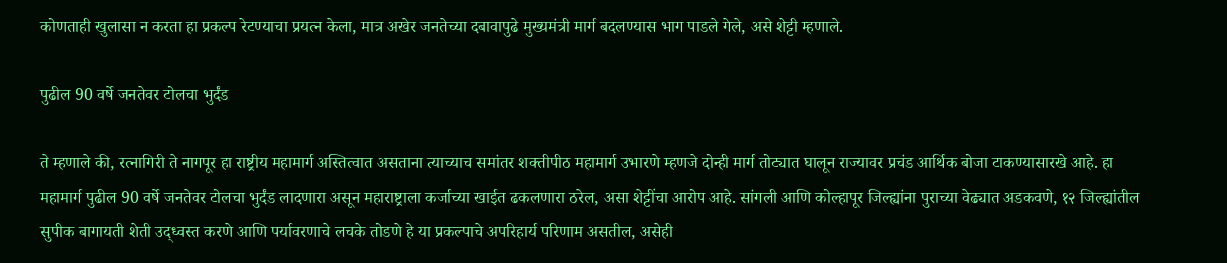कोणताही खुलासा न करता हा प्रकल्प रेटण्याचा प्रयत्न केला, मात्र अखेर जनतेच्या दबावापुढे मुख्यमंत्री मार्ग बदलण्यास भाग पाडले गेले, असे शेट्टी म्हणाले.

पुढील 90 वर्षे जनतेवर टोलचा भुर्दंड

ते म्हणाले की, रत्नागिरी ते नागपूर हा राष्ट्रीय महामार्ग अस्तित्वात असताना त्याच्याच समांतर शक्तीपीठ महामार्ग उभारणे म्हणजे दोन्ही मार्ग तोट्यात घालून राज्यावर प्रचंड आर्थिक बोजा टाकण्यासारखे आहे. हा महामार्ग पुढील 90 वर्षे जनतेवर टोलचा भुर्दंड लादणारा असून महाराष्ट्राला कर्जाच्या खाईत ढकलणारा ठरेल, असा शेट्टींचा आरोप आहे. सांगली आणि कोल्हापूर जिल्ह्यांना पुराच्या वेढ्यात अडकवणे, १२ जिल्ह्यांतील सुपीक बागायती शेती उद्ध्वस्त करणे आणि पर्यावरणाचे लचके तोडणे हे या प्रकल्पाचे अपरिहार्य परिणाम असतील, असेही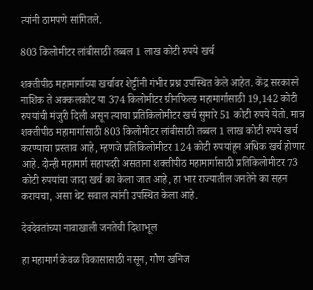त्यांनी ठामपणे सांगितले.

803 किलोमीटर लांबीसाठी तब्बल 1 लाख कोटी रुपये खर्च

शक्तीपीठ महामार्गाच्या खर्चावर शेट्टींनी गंभीर प्रश्न उपस्थित केले आहेत. केंद्र सरकारने नाशिक ते अक्कलकोट या 374 किलोमीटर ग्रीनफिल्ड महामार्गासाठी 19,142 कोटी रुपयांची मंजुरी दिली असून त्याचा प्रतिकिलोमीटर खर्च सुमारे 51 कोटी रुपये येतो. मात्र शक्तीपीठ महामार्गासाठी 803 किलोमीटर लांबीसाठी तब्बल 1 लाख कोटी रुपये खर्च करण्याचा प्रस्ताव आहे, म्हणजे प्रतिकिलोमीटर 124 कोटी रुपयांहून अधिक खर्च होणार आहे. दोन्ही महामार्ग सहापदरी असताना शक्तीपीठ महामार्गासाठी प्रतिकिलोमीटर 73 कोटी रुपयांचा जादा खर्च का केला जात आहे, हा भार राज्यातील जनतेने का सहन करायचा, असा थेट सवाल त्यांनी उपस्थित केला आहे.

देवदेवतांच्या नावाखाली जनतेची दिशाभूल

हा महामार्ग केवळ विकासासाठी नसून, गौण खनिज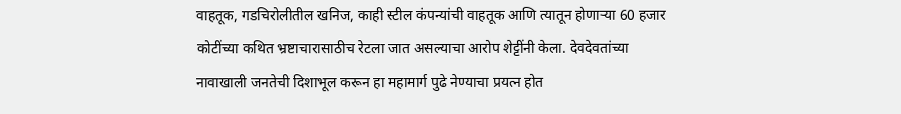वाहतूक, गडचिरोलीतील खनिज, काही स्टील कंपन्यांची वाहतूक आणि त्यातून होणाऱ्या 60 हजार कोटींच्या कथित भ्रष्टाचारासाठीच रेटला जात असल्याचा आरोप शेट्टींनी केला. देवदेवतांच्या नावाखाली जनतेची दिशाभूल करून हा महामार्ग पुढे नेण्याचा प्रयत्न होत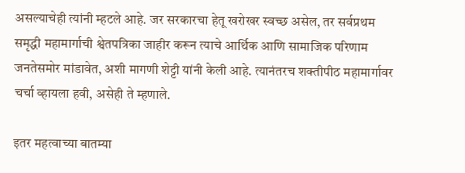असल्याचेही त्यांनी म्हटले आहे. जर सरकारचा हेतू खरोखर स्वच्छ असेल, तर सर्वप्रथम समृद्धी महामार्गाची श्वेतपत्रिका जाहीर करून त्याचे आर्थिक आणि सामाजिक परिणाम जनतेसमोर मांडावेत, अशी मागणी शेट्टी यांनी केली आहे. त्यानंतरच शक्तीपीठ महामार्गावर चर्चा व्हायला हवी, असेही ते म्हणाले.

इतर महत्वाच्या बातम्या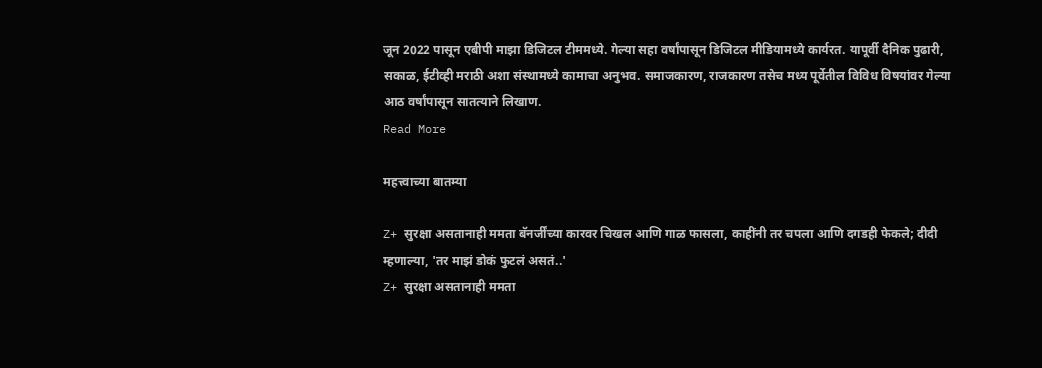जून 2022 पासून एबीपी माझा डिजिटल टीममध्ये. गेल्या सहा वर्षांपासून डिजिटल मीडियामध्ये कार्यरत. यापूर्वी दैनिक पुढारी, सकाळ, ईटीव्ही मराठी अशा संस्थामध्ये कामाचा अनुभव. समाजकारण, राजकारण तसेच मध्य पूर्वेतील विविध विषयांवर गेल्या आठ वर्षांपासून सातत्याने लिखाण.
Read More

महत्त्वाच्या बातम्या

Z+ सुरक्षा असतानाही ममता बॅनर्जींच्या कारवर चिखल आणि गाळ फासला, काहींनी तर चपला आणि दगडही फेकले; दीदी म्हणाल्या, 'तर माझं डोकं फुटलं असतं..'
Z+ सुरक्षा असतानाही ममता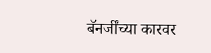बॅनर्जींच्या कारवर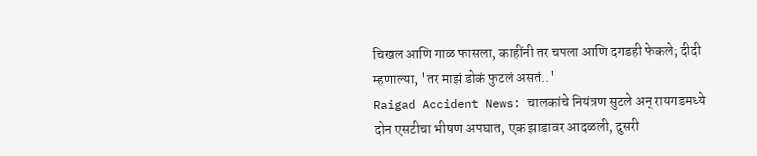चिखल आणि गाळ फासला, काहींनी तर चपला आणि दगडही फेकले; दीदी म्हणाल्या, 'तर माझं डोकं फुटलं असतं..'
Raigad Accident News: चालकांचे नियंत्रण सुटले अन् रायगडमध्ये दोन एसटीचा भीषण अपघात, एक झाडावर आदळली, दुसरी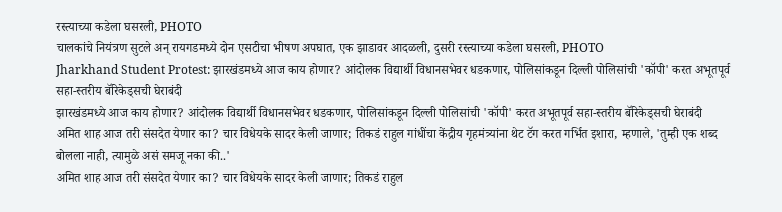रस्त्याच्या कडेला घसरली, PHOTO
चालकांचे नियंत्रण सुटले अन् रायगडमध्ये दोन एसटीचा भीषण अपघात, एक झाडावर आदळली, दुसरी रस्त्याच्या कडेला घसरली, PHOTO
Jharkhand Student Protest: झारखंडमध्ये आज काय होणार? आंदोलक विद्यार्थी विधानसभेवर धडकणार, पोलिसांकडून दिल्ली पोलिसांची 'कॉपी' करत अभूतपूर्व सहा-स्तरीय बॅरिकेड्सची घेराबंदी
झारखंडमध्ये आज काय होणार? आंदोलक विद्यार्थी विधानसभेवर धडकणार, पोलिसांकडून दिल्ली पोलिसांची 'कॉपी' करत अभूतपूर्व सहा-स्तरीय बॅरिकेड्सची घेराबंदी
अमित शाह आज तरी संसदेत येणार का? चार विधेयके सादर केली जाणार; तिकडं राहुल गांधींचा केंद्रीय गृहमंत्र्यांना थेट टॅग करत गर्भित इशारा, म्हणाले, 'तुम्ही एक शब्द बोलला नाही, त्यामुळे असं समजू नका की..'
अमित शाह आज तरी संसदेत येणार का? चार विधेयके सादर केली जाणार; तिकडं राहुल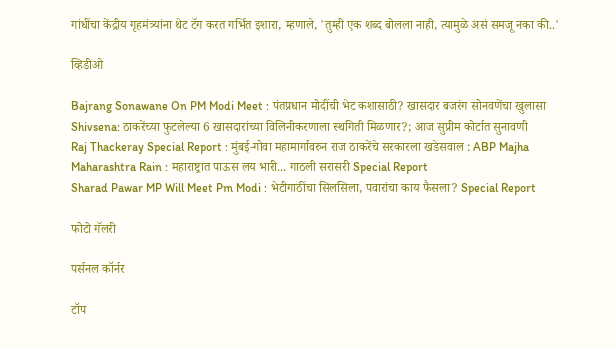गांधींचा केंद्रीय गृहमंत्र्यांना थेट टॅग करत गर्भित इशारा, म्हणाले, 'तुम्ही एक शब्द बोलला नाही, त्यामुळे असं समजू नका की..'

व्हिडीओ

Bajrang Sonawane On PM Modi Meet : पंतप्रधान मोदींची भेट कशासाठी? खासदार बजरंग सोनवणेंचा खुलासा
Shivsena: ठाकरेंच्या फुटलेल्या 6 खासदारांच्या विलिनीकरणाला स्थगिती मिळणार?; आज सुप्रीम कोर्टात सुनावणी
Raj Thackeray Special Report : मुंबई-गोवा महामार्गावरुन राज ठाकरेंचे सरकारला खडेसवाल : ABP Majha
Maharashtra Rain : महाराष्ट्रात पाऊस लय भारी... गाठली सरासरी Special Report
Sharad Pawar MP Will Meet Pm Modi : भेटीगाठींचा सिलसिला, पवारांचा काय फैसला? Special Report

फोटो गॅलरी

पर्सनल कॉर्नर

टॉप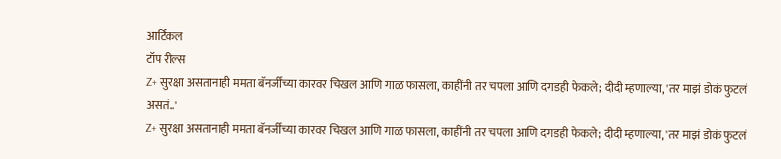आर्टिकल
टॉप रील्स
Z+ सुरक्षा असतानाही ममता बॅनर्जींच्या कारवर चिखल आणि गाळ फासला, काहींनी तर चपला आणि दगडही फेकले; दीदी म्हणाल्या, 'तर माझं डोकं फुटलं असतं..'
Z+ सुरक्षा असतानाही ममता बॅनर्जींच्या कारवर चिखल आणि गाळ फासला, काहींनी तर चपला आणि दगडही फेकले; दीदी म्हणाल्या, 'तर माझं डोकं फुटलं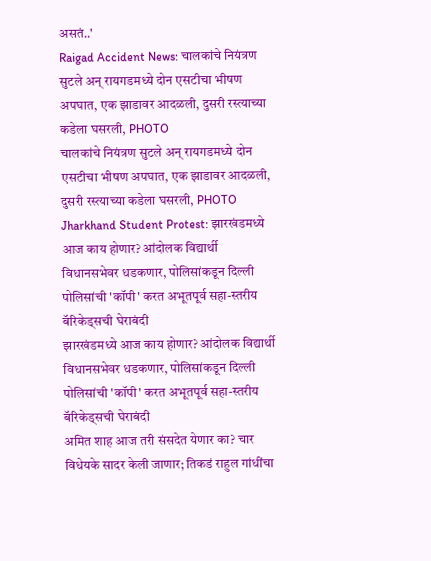असतं..'
Raigad Accident News: चालकांचे नियंत्रण सुटले अन् रायगडमध्ये दोन एसटीचा भीषण अपघात, एक झाडावर आदळली, दुसरी रस्त्याच्या कडेला घसरली, PHOTO
चालकांचे नियंत्रण सुटले अन् रायगडमध्ये दोन एसटीचा भीषण अपघात, एक झाडावर आदळली, दुसरी रस्त्याच्या कडेला घसरली, PHOTO
Jharkhand Student Protest: झारखंडमध्ये आज काय होणार? आंदोलक विद्यार्थी विधानसभेवर धडकणार, पोलिसांकडून दिल्ली पोलिसांची 'कॉपी' करत अभूतपूर्व सहा-स्तरीय बॅरिकेड्सची घेराबंदी
झारखंडमध्ये आज काय होणार? आंदोलक विद्यार्थी विधानसभेवर धडकणार, पोलिसांकडून दिल्ली पोलिसांची 'कॉपी' करत अभूतपूर्व सहा-स्तरीय बॅरिकेड्सची घेराबंदी
अमित शाह आज तरी संसदेत येणार का? चार विधेयके सादर केली जाणार; तिकडं राहुल गांधींचा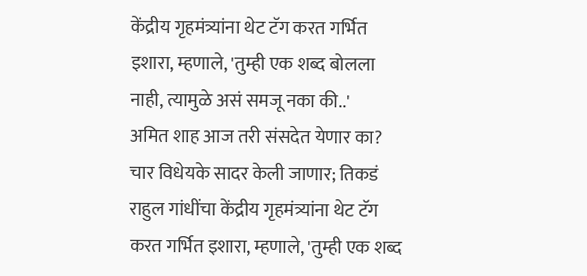केंद्रीय गृहमंत्र्यांना थेट टॅग करत गर्भित इशारा, म्हणाले, 'तुम्ही एक शब्द बोलला नाही, त्यामुळे असं समजू नका की..'
अमित शाह आज तरी संसदेत येणार का? चार विधेयके सादर केली जाणार; तिकडं राहुल गांधींचा केंद्रीय गृहमंत्र्यांना थेट टॅग करत गर्भित इशारा, म्हणाले, 'तुम्ही एक शब्द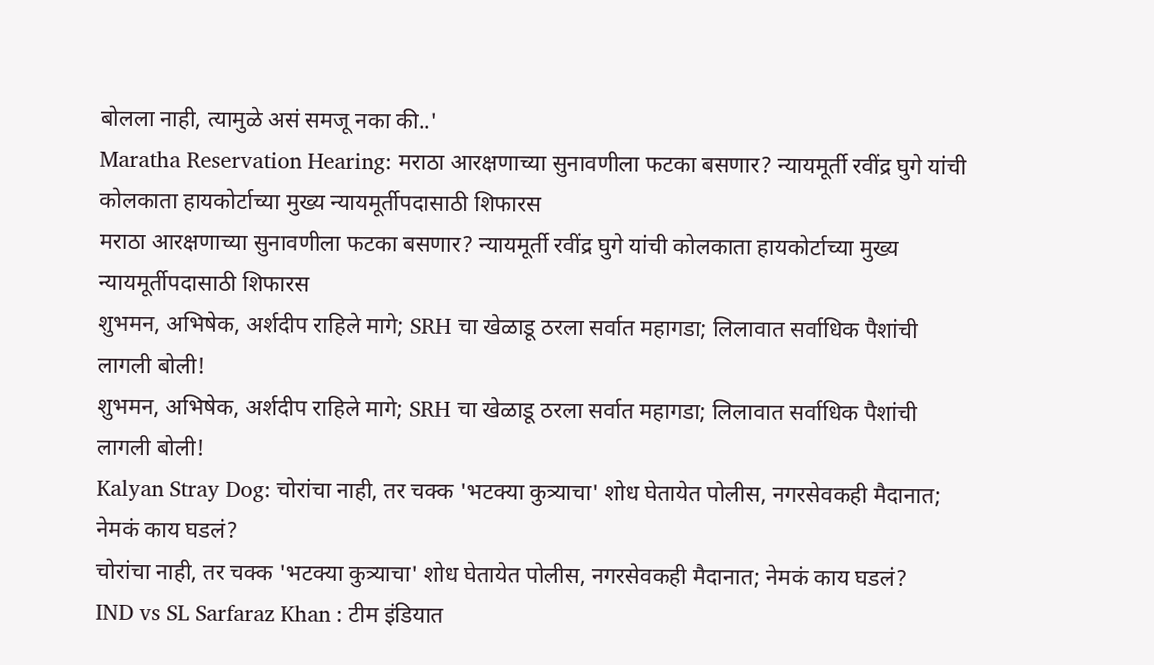बोलला नाही, त्यामुळे असं समजू नका की..'
Maratha Reservation Hearing: मराठा आरक्षणाच्या सुनावणीला फटका बसणार? न्यायमूर्ती रवींद्र घुगे यांची कोलकाता हायकोर्टाच्या मुख्य न्यायमूर्तीपदासाठी शिफारस
मराठा आरक्षणाच्या सुनावणीला फटका बसणार? न्यायमूर्ती रवींद्र घुगे यांची कोलकाता हायकोर्टाच्या मुख्य न्यायमूर्तीपदासाठी शिफारस
शुभमन, अभिषेक, अर्शदीप राहिले मागे; SRH चा खेळाडू ठरला सर्वात महागडा; लिलावात सर्वाधिक पैशांची लागली बोली!
शुभमन, अभिषेक, अर्शदीप राहिले मागे; SRH चा खेळाडू ठरला सर्वात महागडा; लिलावात सर्वाधिक पैशांची लागली बोली!
Kalyan Stray Dog: चोरांचा नाही, तर चक्क 'भटक्या कुत्र्याचा' शोध घेतायेत पोलीस, नगरसेवकही मैदानात; नेमकं काय घडलं?
चोरांचा नाही, तर चक्क 'भटक्या कुत्र्याचा' शोध घेतायेत पोलीस, नगरसेवकही मैदानात; नेमकं काय घडलं?
IND vs SL Sarfaraz Khan : टीम इंडियात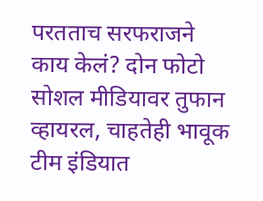परतताच सरफराजने काय केलं? दोन फोटो सोशल मीडियावर तुफान व्हायरल, चाहतेही भावूक
टीम इंडियात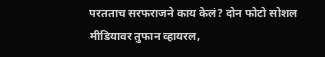परतताच सरफराजने काय केलं? दोन फोटो सोशल मीडियावर तुफान व्हायरल,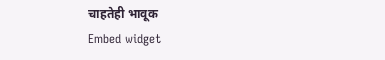चाहतेही भावूक
Embed widget